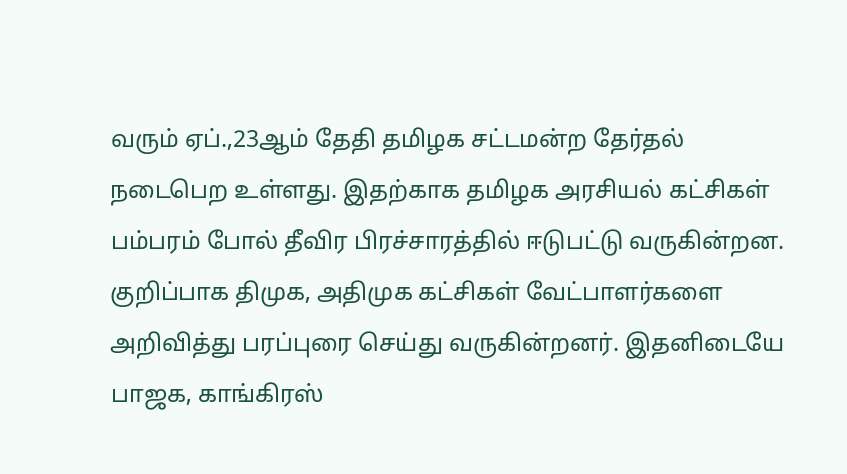வரும் ஏப்.,23ஆம் தேதி தமிழக சட்டமன்ற தேர்தல் நடைபெற உள்ளது. இதற்காக தமிழக அரசியல் கட்சிகள் பம்பரம் போல் தீவிர பிரச்சாரத்தில் ஈடுபட்டு வருகின்றன.
குறிப்பாக திமுக, அதிமுக கட்சிகள் வேட்பாளர்களை அறிவித்து பரப்புரை செய்து வருகின்றனர். இதனிடையே பாஜக, காங்கிரஸ்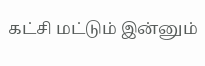கட்சி மட்டும் இன்னும்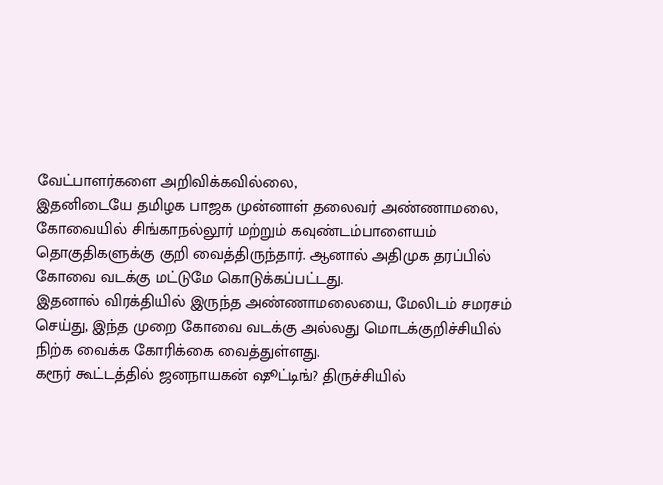வேட்பாளர்களை அறிவிக்கவில்லை,
இதனிடையே தமிழக பாஜக முன்னாள் தலைவர் அண்ணாமலை, கோவையில் சிங்காநல்லூர் மற்றும் கவுண்டம்பாளையம் தொகுதிகளுக்கு குறி வைத்திருந்தார். ஆனால் அதிமுக தரப்பில் கோவை வடக்கு மட்டுமே கொடுக்கப்பட்டது.
இதனால் விரக்தியில் இருந்த அண்ணாமலையை, மேலிடம் சமரசம் செய்து, இந்த முறை கோவை வடக்கு அல்லது மொடக்குறிச்சியில் நிற்க வைக்க கோரிக்கை வைத்துள்ளது.
கரூர் கூட்டத்தில் ஜனநாயகன் ஷூட்டிங்? திருச்சியில்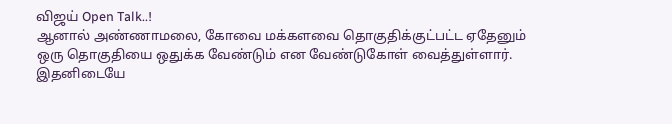விஜய் Open Talk..!
ஆனால் அண்ணாமலை, கோவை மக்களவை தொகுதிக்குட்பட்ட ஏதேனும் ஒரு தொகுதியை ஒதுக்க வேண்டும் என வேண்டுகோள் வைத்துள்ளார்.
இதனிடையே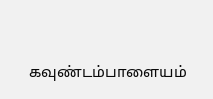கவுண்டம்பாளையம்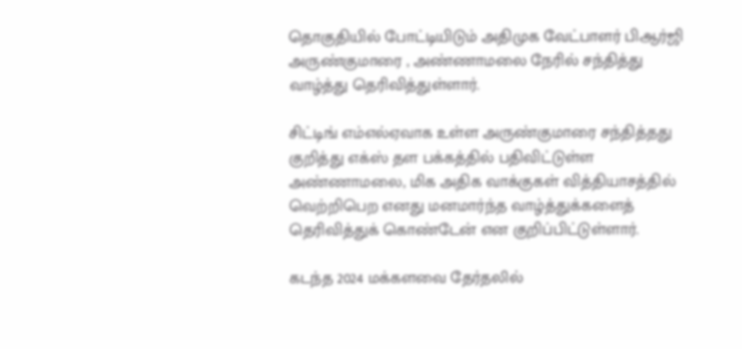தொகுதியில் போட்டியிடும் அதிமுக வேட்பாளர் பிஆர்ஜி அருண்குமாரை , அண்ணாமலை நேரில் சந்தித்து வாழ்த்து தெரிவித்துள்ளார்.

சிட்டிங் எம்எல்ஏவாக உள்ள அருண்குமாரை சந்தித்தது குறித்து எக்ஸ் தள பக்கத்தில் பதிவிட்டுள்ள அண்ணாமலை, மிக அதிக வாக்குகள் வித்தியாசத்தில் வெற்றிபெற எனது மனமார்ந்த வாழ்த்துக்களைத் தெரிவித்துக் கொண்டேன் என குறிப்பிட்டுள்ளார்.

கடந்த 2024 மக்களவை தேர்தலில்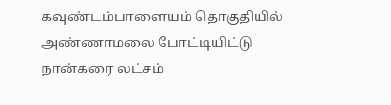கவுண்டம்பாளையம் தொகுதியில் அண்ணாமலை போட்டியிட்டு நான்கரை லட்சம்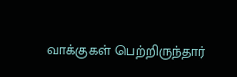வாக்குகள் பெற்றிருந்தார்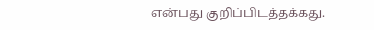என்பது குறிப்பிடத்தக்கது.